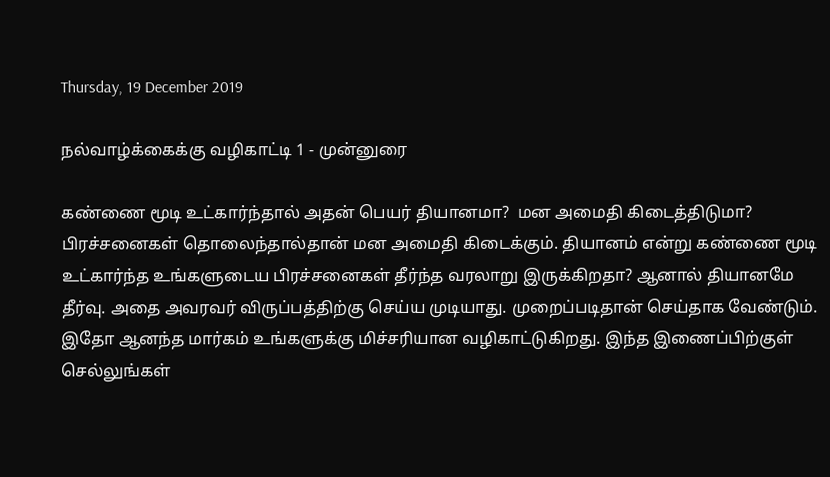Thursday, 19 December 2019

நல்வாழ்க்கைக்கு வழிகாட்டி 1 - முன்னுரை

கண்ணை மூடி உட்கார்ந்தால் அதன் பெயர் தியானமா?  மன அமைதி கிடைத்திடுமா? பிரச்சனைகள் தொலைந்தால்தான் மன அமைதி கிடைக்கும். தியானம் என்று கண்ணை மூடி உட்கார்ந்த உங்களுடைய பிரச்சனைகள் தீர்ந்த வரலாறு இருக்கிறதா? ஆனால் தியானமே தீர்வு. அதை அவரவர் விருப்பத்திற்கு செய்ய முடியாது. முறைப்படிதான் செய்தாக வேண்டும். இதோ ஆனந்த மார்கம் உங்களுக்கு மிச்சரியான வழிகாட்டுகிறது. இந்த இணைப்பிற்குள் செல்லுங்கள்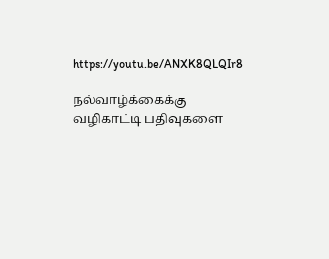https://youtu.be/ANXK8QLQIr8

நல்வாழ்க்கைக்கு வழிகாட்டி பதிவுகளை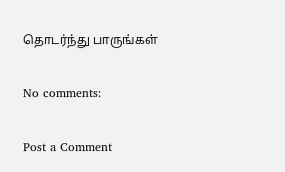தொடர்ந்து பாருங்கள்

No comments:

Post a Comment